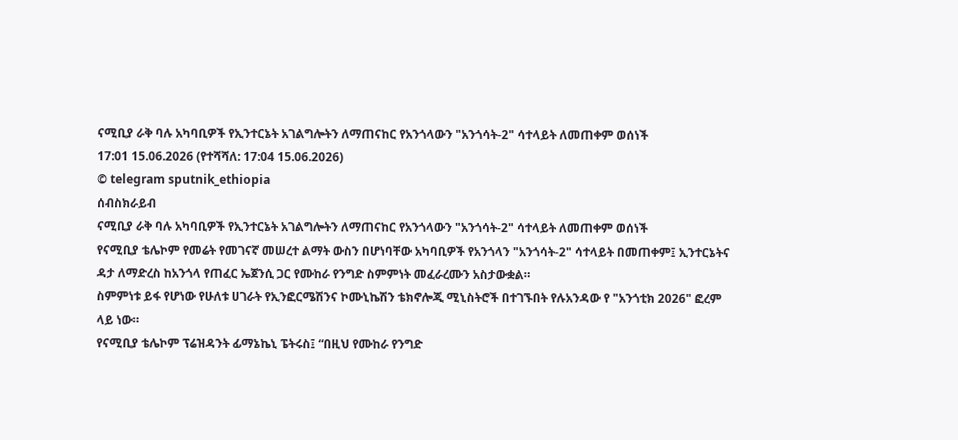ናሚቢያ ራቅ ባሉ አካባቢዎች የኢንተርኔት አገልግሎትን ለማጠናከር የአንጎላውን "አንጎሳት-2" ሳተላይት ለመጠቀም ወሰነች
17:01 15.06.2026 (የተሻሻለ: 17:04 15.06.2026)
© telegram sputnik_ethiopia
ሰብስክራይብ
ናሚቢያ ራቅ ባሉ አካባቢዎች የኢንተርኔት አገልግሎትን ለማጠናከር የአንጎላውን "አንጎሳት-2" ሳተላይት ለመጠቀም ወሰነች
የናሚቢያ ቴሌኮም የመሬት የመገናኛ መሠረተ ልማት ውስን በሆነባቸው አካባቢዎች የአንጎላን "አንጎሳት-2" ሳተላይት በመጠቀም፤ ኢንተርኔትና ዳታ ለማድረስ ከአንጎላ የጠፈር ኤጀንሲ ጋር የሙከራ የንግድ ስምምነት መፈራረሙን አስታውቋል።
ስምምነቱ ይፋ የሆነው የሁለቱ ሀገራት የኢንፎርሜሽንና ኮሙኒኬሽን ቴክኖሎጂ ሚኒስትሮች በተገኙበት የሉአንዳው የ "አንጎቲክ 2026" ፎረም ላይ ነው።
የናሚቢያ ቴሌኮም ፕሬዝዳንት ፊማኔኬኒ ፔትሩስ፤ “በዚህ የሙከራ የንግድ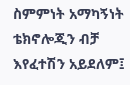ስምምነት አማካኝነት ቴክኖሎጂን ብቻ እየፈተሽን አይደለም፤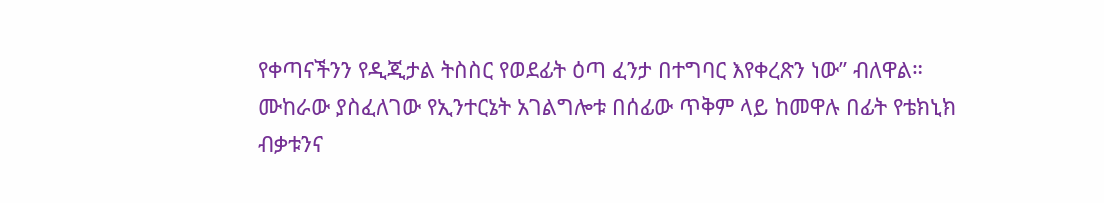የቀጣናችንን የዲጂታል ትስስር የወደፊት ዕጣ ፈንታ በተግባር እየቀረጽን ነው” ብለዋል።
ሙከራው ያስፈለገው የኢንተርኔት አገልግሎቱ በሰፊው ጥቅም ላይ ከመዋሉ በፊት የቴክኒክ ብቃቱንና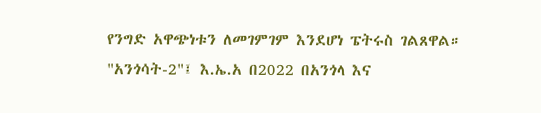የንግድ አዋጭነቱን ለመገምገም እንደሆነ ፔትሩስ ገልጸዋል።
"አንጎሳት-2"፤ እ.ኤ.አ በ2022 በአንጎላ እና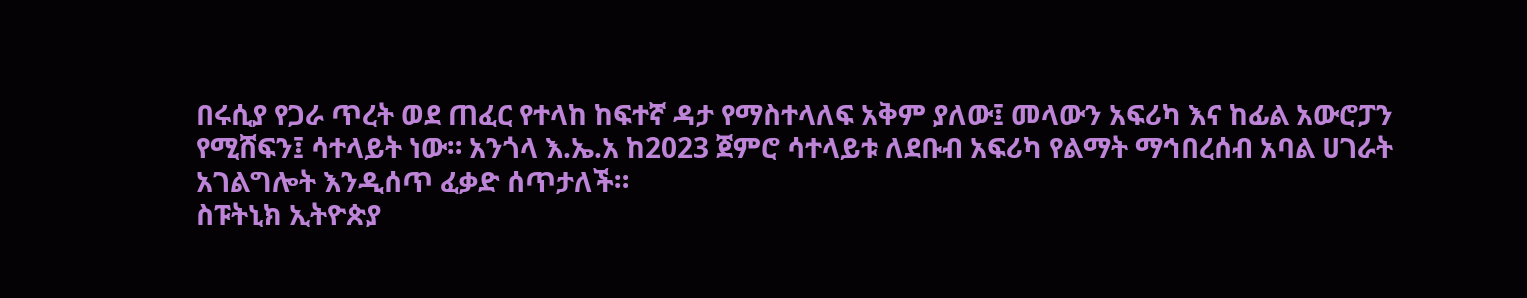በሩሲያ የጋራ ጥረት ወደ ጠፈር የተላከ ከፍተኛ ዳታ የማስተላለፍ አቅም ያለው፤ መላውን አፍሪካ እና ከፊል አውሮፓን የሚሸፍን፤ ሳተላይት ነው። አንጎላ እ.ኤ.አ ከ2023 ጀምሮ ሳተላይቱ ለደቡብ አፍሪካ የልማት ማኅበረሰብ አባል ሀገራት አገልግሎት እንዲሰጥ ፈቃድ ሰጥታለች።
ስፑትኒክ ኢትዮጵያ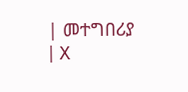| መተግበሪያ | X